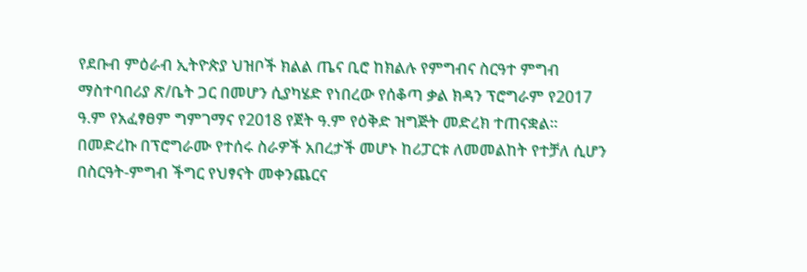የደቡብ ምዕራብ ኢትዮጵያ ህዝቦች ክልል ጤና ቢሮ ከክልሉ የምግብና ስርዓተ ምግብ ማስተባበሪያ ጽ/ቤት ጋር በመሆን ሲያካሄድ የነበረው የሰቆጣ ቃል ክዳን ፕሮግራም የ2017 ዓ.ም የአፈፃፀም ግምገማና የ2018 የጀት ዓ.ም የዕቅድ ዝግጅት መድረክ ተጠናቋል፡፡
በመድረኩ በፕሮግራሙ የተሰሩ ስራዎች አበረታች መሆኑ ከሪፓርቱ ለመመልከት የተቻለ ሲሆን በስርዓት-ምግብ ችግር የህፃናት መቀንጨርና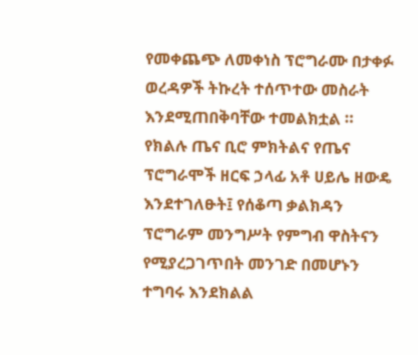የመቀጨጭ ለመቀነስ ፕሮግራሙ በታቀፉ ወረዳዎች ትኩረት ተሰጥተው መስራት እንደሚጠበቅባቸው ተመልክቷል ።
የክልሉ ጤና ቢሮ ምክትልና የጤና ፕሮግራሞች ዘርፍ ኃላፊ አቶ ሀይሌ ዘውዴ እንደተገለፁት፤ የሰቆጣ ቃልክዳን ፕሮግራም መንግሥት የምግብ ዋስትናን የሚያረጋገጥበት መንገድ በመሆኑን ተግባሩ እንደክልል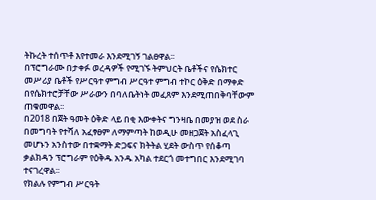ትኩረት ተሰጥቶ እየተመራ እንደሚገኝ ገልፀዋል፡፡
በፕሮግራሙ በታቀፉ ወረዳዎች የሚገኙ ትምህርት ቤቶችና የሴክተር መሥሪያ ቤቶች የሥርዓተ ምግብ ሥርዓተ ምግብ ተኮር ዕቅድ በማቀድ በየሴክተሮቻቸው ሥራውን በባለቤትነት መፈጸም እንደሚጠበቅባቸውም ጠቁመዋል፡፡
በ2018 በጀት ዓመት ዕቅድ ላይ በቂ እውቀትና ግንዛቤ በመያዝ ወደ ስራ በመግባት የተሻለ አፈፃፀም ለማምጣት ከወዲሁ መዘጋጀት አስፈላጊ መሆኑን አንስተው በተቋማት ድጋፍና ክትትል ሂደት ውስጥ የሰቆጣ ቃልክዳን ፕሮግራም የዕቅዱ አንዱ አካል ተደርጎ መተግበር እንደሚገባ ተናገረዋል፡፡
የክልሉ የምግብ ሥርዓት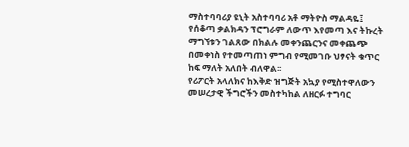ማስተባባሪያ ዩኒት አስተባባሪ አቶ ማትዮስ ማልዳዬ፤ የሰቆጣ ቃልክዳን ፕሮግራም ለውጥ እየመጣ እና ትኩረት ማግኘቱን ገልጸው በክልሉ መቀንጨርንና መቀጨጭ በመቀነስ የተመጣጠነ ምግብ የሚመገቡ ህፃናት ቁጥር ከፍ ማለት አለበት ብለዋል፡፡
የሪፖርት አላለክና ከእቅድ ዝግጅት አኳያ የሚስተዋለውን መሠረታዊ ችግሮችን መስተካከል ለዘርፉ ተግባር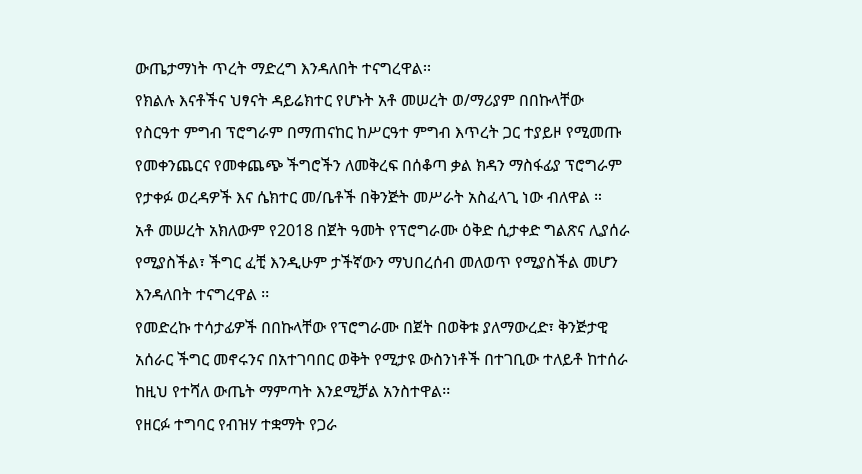ውጤታማነት ጥረት ማድረግ እንዳለበት ተናግረዋል፡፡
የክልሉ እናቶችና ህፃናት ዳይሬክተር የሆኑት አቶ መሠረት ወ/ማሪያም በበኩላቸው የስርዓተ ምግብ ፕሮግራም በማጠናከር ከሥርዓተ ምግብ እጥረት ጋር ተያይዞ የሚመጡ የመቀንጨርና የመቀጨጭ ችግሮችን ለመቅረፍ በሰቆጣ ቃል ክዳን ማስፋፊያ ፕሮግራም የታቀፉ ወረዳዎች እና ሴክተር መ/ቤቶች በቅንጅት መሥራት አስፈላጊ ነው ብለዋል ።
አቶ መሠረት አክለውም የ2018 በጀት ዓመት የፕሮግራሙ ዕቅድ ሲታቀድ ግልጽና ሊያሰራ የሚያስችል፣ ችግር ፈቺ እንዲሁም ታችኛውን ማህበረሰብ መለወጥ የሚያስችል መሆን እንዳለበት ተናግረዋል ፡፡
የመድረኩ ተሳታፊዎች በበኩላቸው የፕሮግራሙ በጀት በወቅቱ ያለማውረድ፣ ቅንጅታዊ አሰራር ችግር መኖሩንና በአተገባበር ወቅት የሚታዩ ውስንነቶች በተገቢው ተለይቶ ከተሰራ ከዚህ የተሻለ ውጤት ማምጣት እንደሚቻል አንስተዋል፡፡
የዘርፉ ተግባር የብዝሃ ተቋማት የጋራ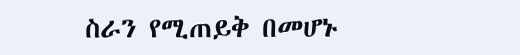ስራን የሚጠይቅ በመሆኑ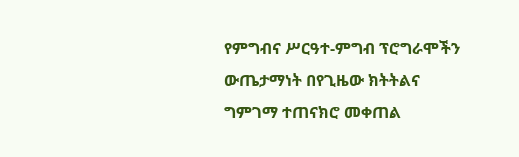የምግብና ሥርዓተ-ምግብ ፕሮግራሞችን ውጤታማነት በየጊዜው ክትትልና ግምገማ ተጠናክሮ መቀጠል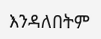እንዳለበትም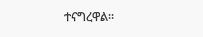ተናግረዋል።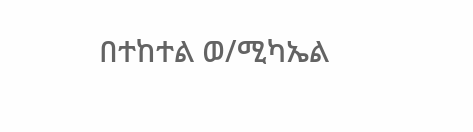በተከተል ወ/ሚካኤል